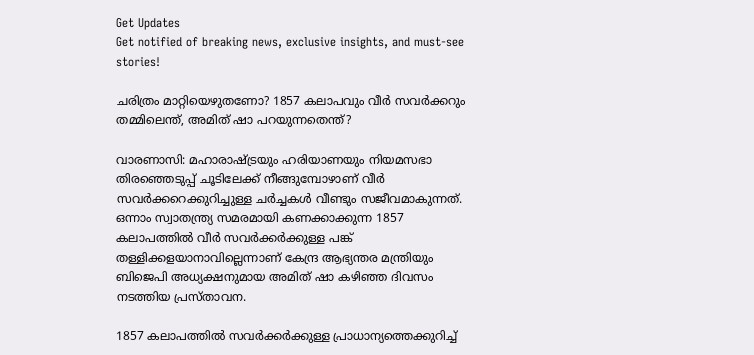Get Updates
Get notified of breaking news, exclusive insights, and must-see stories!

ചരിത്രം മാറ്റിയെഴുതണോ? 1857 കലാപവും വീര്‍ സവര്‍ക്കറും തമ്മിലെന്ത്, അമിത് ഷാ പറയുന്നതെന്ത്?

വാരണാസി: മഹാരാഷ്ട്രയും ഹരിയാണയും നിയമസഭാ തിര‍ഞ്ഞെടുപ്പ് ചൂടിലേക്ക് നീങ്ങുമ്പോഴാണ് വീര്‍ സവര്‍ക്കറെക്കുറിച്ചുള്ള ചര്‍ച്ചകള്‍ വീണ്ടും സജീവമാകുന്നത്. ഒന്നാം സ്വാതന്ത്ര്യ സമരമായി കണക്കാക്കുന്ന 1857 കലാപത്തില്‍ വീര്‍ സവര്‍ക്കര്‍ക്കുള്ള പങ്ക് തള്ളിക്കളയാനാവില്ലെന്നാണ് കേന്ദ്ര ആഭ്യന്തര മന്ത്രിയും ബിജെപി അധ്യക്ഷനുമായ അമിത് ഷാ കഴിഞ്ഞ ദിവസം ന‍ടത്തിയ പ്രസ്താവന.

1857 കലാപത്തില്‍ സവര്‍ക്കര്‍ക്കുള്ള പ്രാധാന്യത്തെക്കുറിച്ച്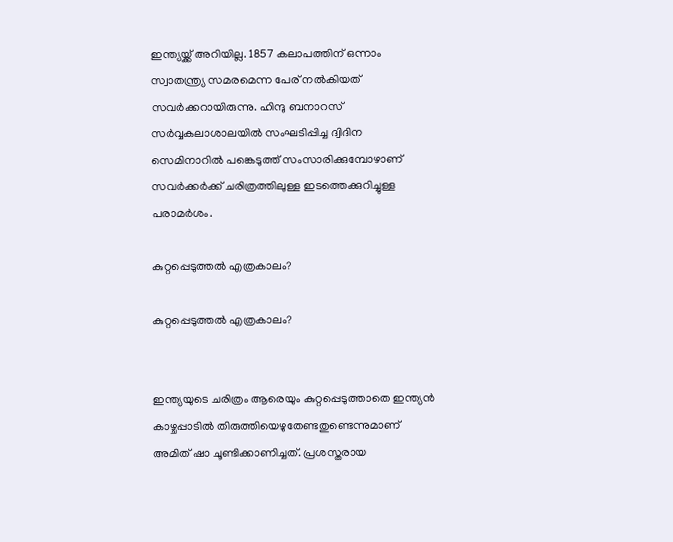ഇന്ത്യയ്ക്ക് അറിയില്ല. 1857 കലാപത്തിന് ഒന്നാം സ്വാതന്ത്ര്യ സമരമെന്ന പേര് നല്‍കിയത് സവര്‍ക്കറായിരുന്നു. ഹിന്ദു ബനാറസ് സര്‍വ്വകലാശാലയില്‍ സംഘടിപ്പിച്ച ദ്വിദിന സെമിനാറില്‍ പങ്കെടുത്ത് സംസാരിക്കുമ്പോഴാണ് സവര്‍ക്കര്‍ക്ക് ചരിത്രത്തിലുള്ള ഇടത്തെക്കുറിച്ചുള്ള പരാമര്‍ശം.

കുറ്റപ്പെടുത്തല്‍ എത്രകാലം?

കുറ്റപ്പെടുത്തല്‍ എത്രകാലം?


ഇന്ത്യയുടെ ചരിത്രം ആരെയും കുറ്റപ്പെടുത്താതെ ഇന്ത്യന്‍ കാഴ്ചപ്പാടില്‍ തിരുത്തിയെഴുതേണ്ടതുണ്ടെന്നുമാണ് അമിത് ഷാ ചൂണ്ടിക്കാണിച്ചത്. പ്രശസ്തരായ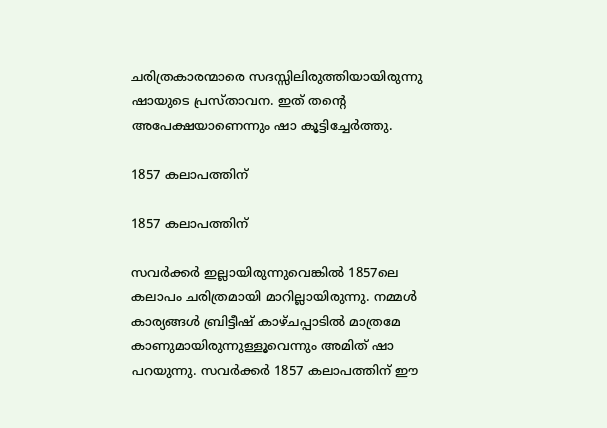ചരിത്രകാരന്മാരെ സദസ്സിലിരുത്തിയായിരുന്നു ഷായുടെ പ്രസ്താവന. ഇത് തന്റെ അപേക്ഷയാണെന്നും ഷാ കൂട്ടിച്ചേര്‍ത്തു.

1857 കലാപത്തിന്

1857 കലാപത്തിന്

സവര്‍ക്കര്‍ ഇല്ലായിരുന്നുവെങ്കില്‍ 1857ലെ കലാപം ചരിത്രമായി മാറില്ലായിരുന്നു. നമ്മള്‍ കാര്യങ്ങള്‍ ബ്രിട്ടീഷ് കാഴ്ചപ്പാടില്‍ മാത്രമേ കാണുമായിരുന്നുള്ളൂവെന്നും അമിത് ഷാ പറയുന്നു. സവര്‍ക്കര്‍ 1857 കലാപത്തിന് ഈ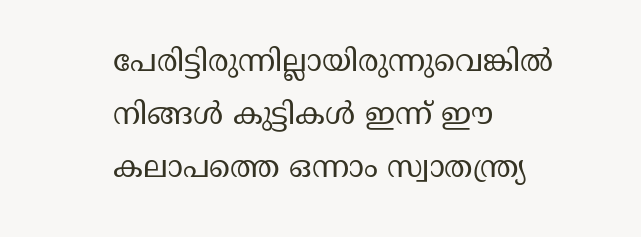പേരിട്ടിരുന്നില്ലായിരുന്നുവെങ്കില്‍ നിങ്ങള്‍ കുട്ടികള്‍ ഇന്ന് ഈ കലാപത്തെ ഒന്നാം സ്വാതന്ത്ര്യ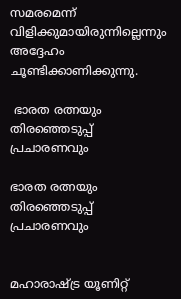സമരമെന്ന് വിളിക്കുമായിരുന്നില്ലെന്നും അദ്ദേഹം ചൂണ്ടിക്കാണിക്കുന്നു.

 ഭാരത രത്നയും തിരഞ്ഞെടുപ്പ് പ്രചാരണവും

ഭാരത രത്നയും തിരഞ്ഞെടുപ്പ് പ്രചാരണവും


മഹാരാഷ്ട്ര യൂണിറ്റ്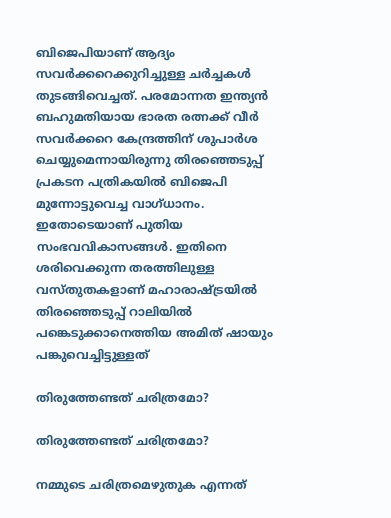ബിജെപിയാണ് ആദ്യം സവര്‍ക്കറെക്കുറിച്ചുള്ള ചര്‍ച്ചകള്‍ തുടങ്ങിവെച്ചത്. പരമോന്നത ഇന്ത്യന്‍ ബഹുമതിയായ ഭാരത രത്നക്ക് വീര്‍ സവര്‍ക്കറെ കേന്ദ്രത്തിന് ശുപാര്‍ശ ചെയ്യുമെന്നായിരുന്നു തിരഞ്ഞെടുപ്പ് പ്രകടന പത്രികയില്‍ ബിജെപി മുന്നോട്ടുവെച്ച വാഗ്ധാനം. ഇതോടെയാണ് പുതിയ സംഭവവികാസങ്ങള്‍. ഇതിനെ ശരിവെക്കുന്ന തരത്തിലുള്ള വസ്തുതകളാണ് മഹാരാഷ്ട്രയില്‍ തിരഞ്ഞെടുപ്പ് റാലിയില്‍ പങ്കെടുക്കാനെത്തിയ അമിത് ഷായും പങ്കുവെച്ചിട്ടുള്ളത്

തിരുത്തേണ്ടത് ചരിത്രമോ?

തിരുത്തേണ്ടത് ചരിത്രമോ?

നമ്മുടെ ചരിത്രമെഴുതുക എന്നത്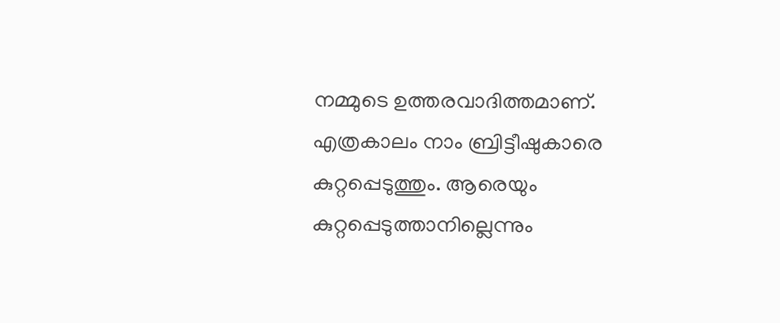നമ്മുടെ ഉത്തരവാദിത്തമാണ്. എത്രകാലം നാം ബ്രിട്ടീഷുകാരെ കുറ്റപ്പെടുത്തും. ആരെയും കുറ്റപ്പെടുത്താനില്ലെന്നും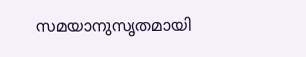സമയാനുസൃതമായി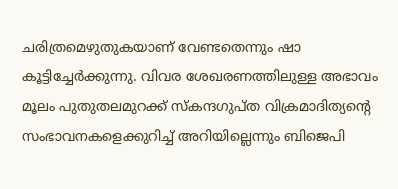ചരിത്രമെഴുതുകയാണ് വേണ്ടതെന്നും ഷാ കൂട്ടിച്ചേര്‍ക്കുന്നു. വിവര ശേഖരണത്തിലുള്ള അഭാവം മൂലം പുതുതലമുറക്ക് സ്കന്ദഗുപ്ത വിക്രമാദിത്യന്റെ സംഭാവനകളെക്കുറിച്ച് അറിയില്ലെന്നും ബിജെപി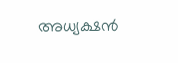അധ്യക്ഷന്‍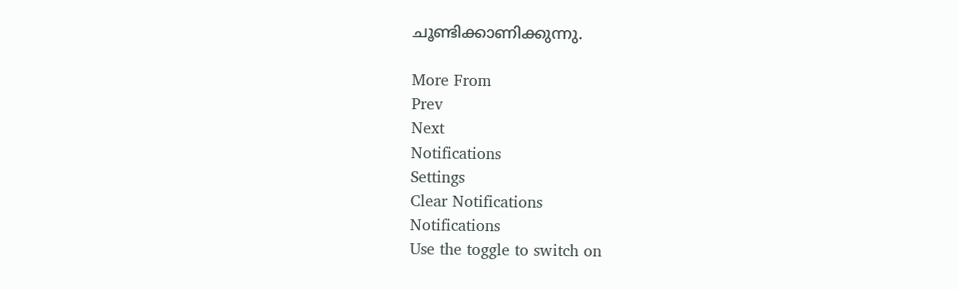ചൂണ്ടിക്കാണിക്കുന്നു.

More From
Prev
Next
Notifications
Settings
Clear Notifications
Notifications
Use the toggle to switch on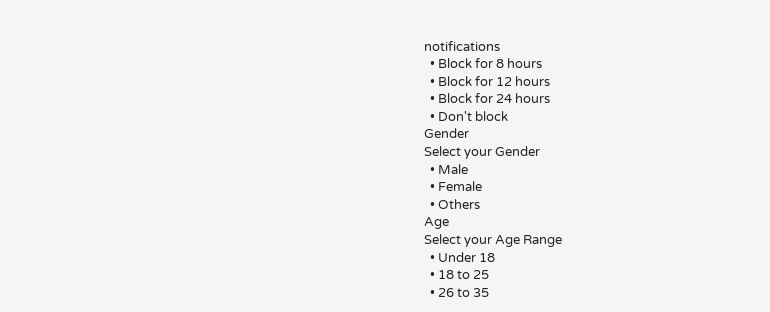notifications
  • Block for 8 hours
  • Block for 12 hours
  • Block for 24 hours
  • Don't block
Gender
Select your Gender
  • Male
  • Female
  • Others
Age
Select your Age Range
  • Under 18
  • 18 to 25
  • 26 to 35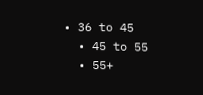• 36 to 45
  • 45 to 55
  • 55+